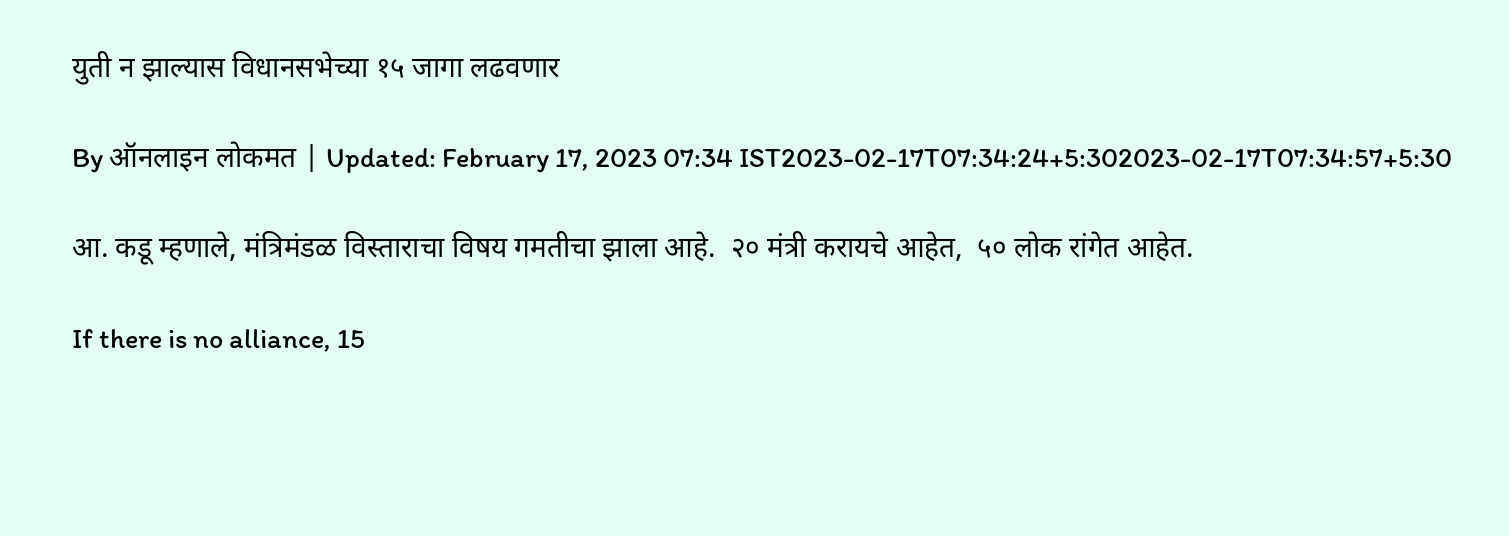युती न झाल्यास विधानसभेच्या १५ जागा लढवणार

By ऑनलाइन लोकमत | Updated: February 17, 2023 07:34 IST2023-02-17T07:34:24+5:302023-02-17T07:34:57+5:30

आ. कडू म्हणाले, मंत्रिमंडळ विस्ताराचा विषय गमतीचा झाला आहे.  २० मंत्री करायचे आहेत,  ५० लोक रांगेत आहेत.

If there is no alliance, 15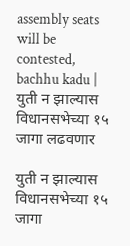assembly seats will be contested, bachhu kadu | युती न झाल्यास विधानसभेच्या १५ जागा लढवणार

युती न झाल्यास विधानसभेच्या १५ जागा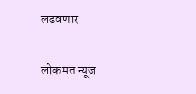लढवणार

लोकमत न्यूज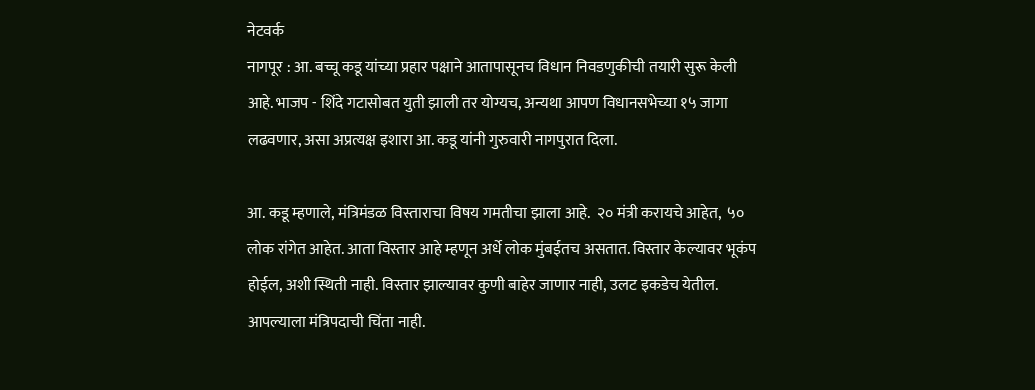नेटवर्क
नागपूर : आ. बच्चू कडू यांच्या प्रहार पक्षाने आतापासूनच विधान निवडणुकीची तयारी सुरू केली आहे. भाजप - शिंदे गटासोबत युती झाली तर योग्यच, अन्यथा आपण विधानसभेच्या १५ जागा लढवणार, असा अप्रत्यक्ष इशारा आ. कडू यांनी गुरुवारी नागपुरात दिला.

आ. कडू म्हणाले, मंत्रिमंडळ विस्ताराचा विषय गमतीचा झाला आहे.  २० मंत्री करायचे आहेत,  ५० लोक रांगेत आहेत. आता विस्तार आहे म्हणून अर्धे लोक मुंबईतच असतात. विस्तार केल्यावर भूकंप होईल, अशी स्थिती नाही. विस्तार झाल्यावर कुणी बाहेर जाणार नाही, उलट इकडेच येतील. आपल्याला मंत्रिपदाची चिंता नाही.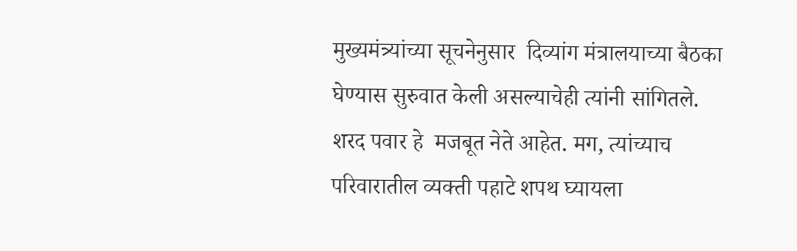मुख्यमंत्र्यांच्या सूचनेनुसार  दिव्यांग मंत्रालयाच्या बैठका घेण्यास सुरुवात केली असल्याचेही त्यांनी सांगितले.
शरद पवार हे  मजबूत नेते आहेत. मग, त्यांच्याच परिवारातील व्यक्ती पहाटे शपथ घ्यायला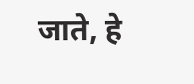जाते, हे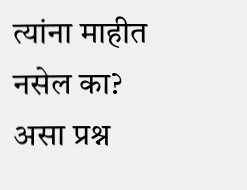त्यांना माहीत नसेल का? असा प्रश्न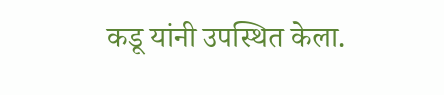कडू यांनी उपस्थित केला.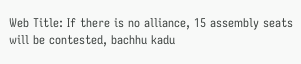Web Title: If there is no alliance, 15 assembly seats will be contested, bachhu kadu